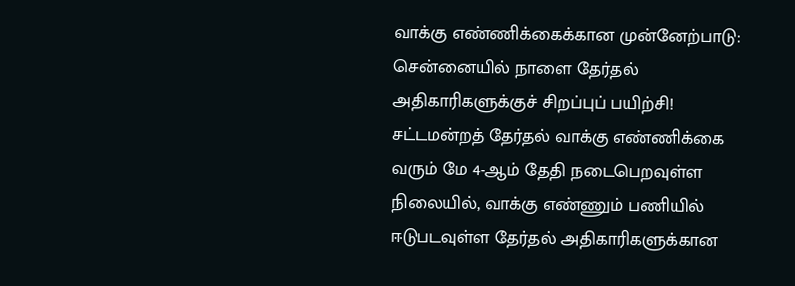வாக்கு எண்ணிக்கைக்கான முன்னேற்பாடு: சென்னையில் நாளை தேர்தல் அதிகாரிகளுக்குச் சிறப்புப் பயிற்சி!
சட்டமன்றத் தேர்தல் வாக்கு எண்ணிக்கை வரும் மே 4-ஆம் தேதி நடைபெறவுள்ள நிலையில், வாக்கு எண்ணும் பணியில் ஈடுபடவுள்ள தேர்தல் அதிகாரிகளுக்கான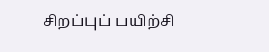சிறப்புப் பயிற்சி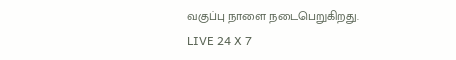வகுப்பு நாளை நடைபெறுகிறது.
LIVE 24 X 7